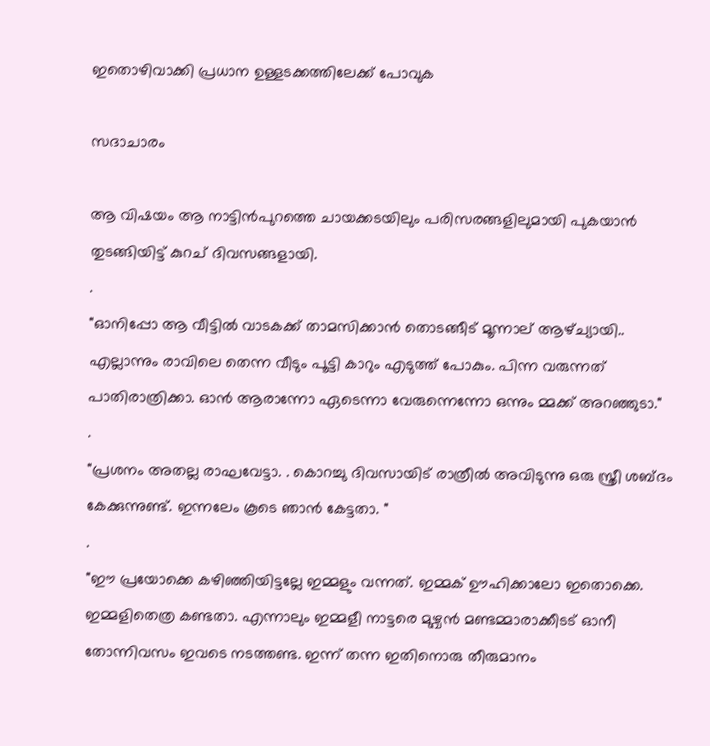ഇതൊഴിവാക്കി പ്രധാന ഉള്ളടക്കത്തിലേക്ക് പോവുക

സദാചാരം

ആ വിഷയം ആ നാട്ടിൻപുറത്തെ ചായക്കടയിലും പരിസരങ്ങളിലുമായി പുകയാൻ തുടങ്ങിയിട്ട് കുറച് ദിവസങ്ങളായി.
.
"ഓനിപ്പോ ആ വീട്ടിൽ വാടകക്ക് താമസിക്കാൻ തൊടങ്ങീട് മൂന്നാല് ആഴ്ച്യായി.. എല്ലാന്നും രാവിലെ തെന്ന വീടും പൂട്ടി കാറും എടുത്ത് പോകും. പിന്ന വരുന്നത് പാതിരാത്രിക്കാ. ഓൻ ആരാന്നോ ഏടെന്നാ വേരുന്നെന്നോ ഒന്നും മ്മക്ക് അറഞ്ഞുടാ."
.
"പ്രശനം അതല്ല രാഘവേട്ടാ. . കൊറച്ചു ദിവസായിട് രാത്രീൽ അവിടുന്നു ഒരു സ്ത്രീ ശബ്ദം കേക്കുന്നുണ്ട്. ഇന്നലേം കൂടെ ഞാൻ കേട്ടതാ. "
.
"ഈ പ്രയോക്കെ കഴിഞ്ഞിയിട്ടല്ലേ ഇമ്മളും വന്നത്. ഇമ്മക് ഊഹിക്കാലോ ഇതൊക്കെ. ഇമ്മളിതെത്ര കണ്ടതാ. എന്നാലും ഇമ്മളീ നാട്ടരെ മുഴ്വൻ മണ്ടമ്മാരാക്കീടട് ഓനീ തോന്നിവസം ഇവടെ നടത്തണ്ട. ഇന്ന് തന്ന ഇതിനൊരു തീരുമാനം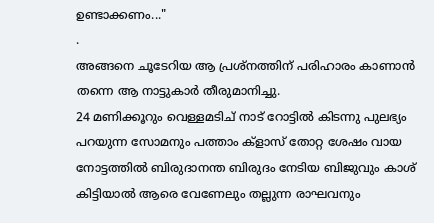ഉണ്ടാക്കണം..."
.
അങ്ങനെ ചൂടേറിയ ആ പ്രശ്നത്തിന് പരിഹാരം കാണാൻ തന്നെ ആ നാട്ടുകാർ തീരുമാനിച്ചു.
24 മണിക്കൂറും വെള്ളമടിച് നാട് റോട്ടിൽ കിടന്നു പുലഭ്യം പറയുന്ന സോമനും പത്താം ക്‌ളാസ് തോറ്റ ശേഷം വായ നോട്ടത്തിൽ ബിരുദാനന്ത ബിരുദം നേടിയ ബിജുവും കാശ് കിട്ടിയാൽ ആരെ വേണേലും തല്ലുന്ന രാഘവനും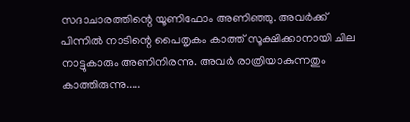സദാചാരത്തിന്റെ യൂണിഫോം അണിഞ്ഞു. അവർക്ക് പിന്നിൽ നാടിന്റെ പൈതൃകം കാത്ത് സൂക്ഷിക്കാനായി ചില നാട്ടുകാരും അണിനിരന്നു. അവർ രാത്രിയാകുന്നതും കാത്തിരുന്നു.....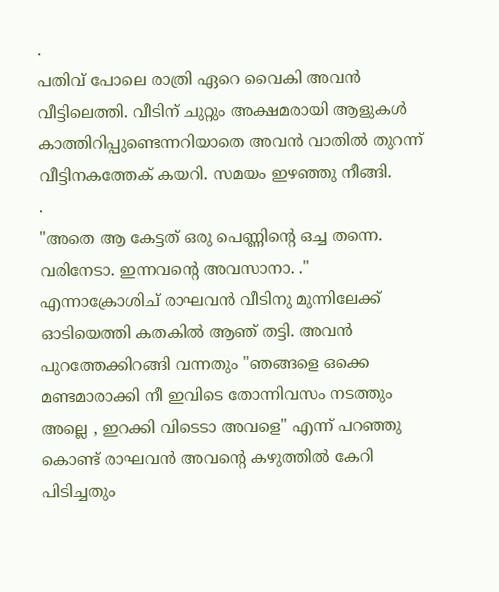.
പതിവ് പോലെ രാത്രി ഏറെ വൈകി അവൻ വീട്ടിലെത്തി. വീടിന് ചുറ്റും അക്ഷമരായി ആളുകൾ കാത്തിറിപ്പുണ്ടെന്നറിയാതെ അവൻ വാതിൽ തുറന്ന് വീട്ടിനകത്തേക് കയറി. സമയം ഇഴഞ്ഞു നീങ്ങി.
.
"അതെ ആ കേട്ടത് ഒരു പെണ്ണിന്റെ ഒച്ച തന്നെ. വരിനേടാ. ഇന്നവന്റെ അവസാനാ. ." എന്നാക്രോശിച് രാഘവൻ വീടിനു മുന്നിലേക്ക് ഓടിയെത്തി കതകിൽ ആഞ് തട്ടി. അവൻ പുറത്തേക്കിറങ്ങി വന്നതും "ഞങ്ങളെ ഒക്കെ മണ്ടമാരാക്കി നീ ഇവിടെ തോന്നിവസം നടത്തും അല്ലെ , ഇറക്കി വിടെടാ അവളെ" എന്ന് പറഞ്ഞു കൊണ്ട് രാഘവൻ അവന്റെ കഴുത്തിൽ കേറി പിടിച്ചതും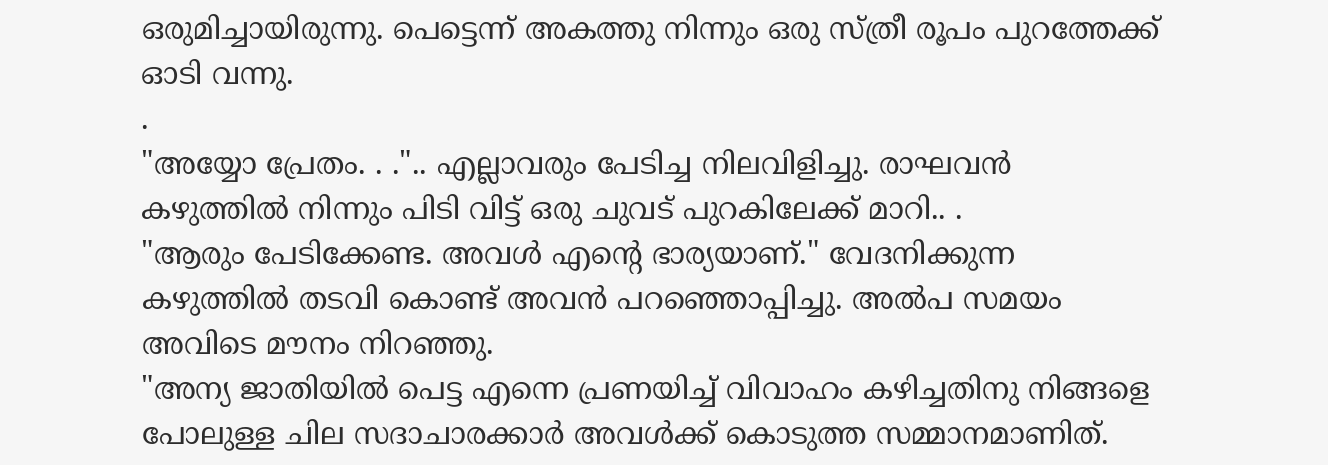ഒരുമിച്ചായിരുന്നു. പെട്ടെന്ന് അകത്തു നിന്നും ഒരു സ്ത്രീ രൂപം പുറത്തേക്ക് ഓടി വന്നു.
.
"അയ്യോ പ്രേതം. . .".. എല്ലാവരും പേടിച്ച നിലവിളിച്ചു. രാഘവൻ കഴുത്തിൽ നിന്നും പിടി വിട്ട് ഒരു ചുവട് പുറകിലേക്ക് മാറി.. .
"ആരും പേടിക്കേണ്ട. അവൾ എന്റെ ഭാര്യയാണ്." വേദനിക്കുന്ന കഴുത്തിൽ തടവി കൊണ്ട് അവൻ പറഞ്ഞൊപ്പിച്ചു. അൽപ സമയം അവിടെ മൗനം നിറഞ്ഞു.
"അന്യ ജാതിയിൽ പെട്ട എന്നെ പ്രണയിച്ച് വിവാഹം കഴിച്ചതിനു നിങ്ങളെ പോലുള്ള ചില സദാചാരക്കാർ അവൾക്ക് കൊടുത്ത സമ്മാനമാണിത്.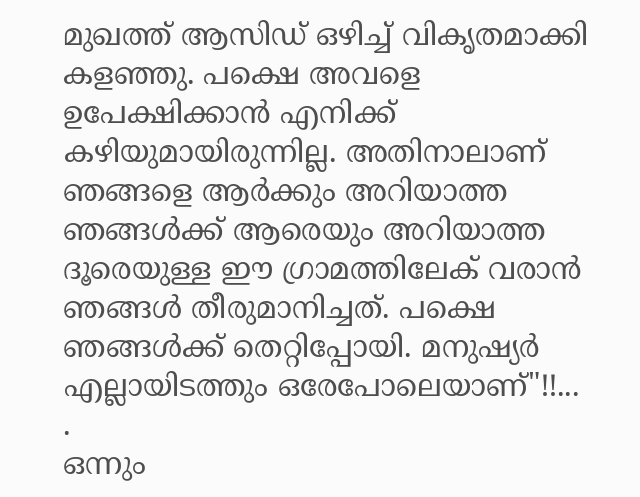മുഖത്ത് ആസിഡ് ഒഴിച്ച് വികൃതമാക്കി കളഞ്ഞു. പക്ഷെ അവളെ ഉപേക്ഷിക്കാൻ എനിക്ക് കഴിയുമായിരുന്നില്ല. അതിനാലാണ് ഞങ്ങളെ ആർക്കും അറിയാത്ത ഞങ്ങൾക്ക് ആരെയും അറിയാത്ത ദൂരെയുള്ള ഈ ഗ്രാമത്തിലേക് വരാൻ ഞങ്ങൾ തീരുമാനിച്ചത്. പക്ഷെ ഞങ്ങൾക്ക് തെറ്റിപ്പോയി. മനുഷ്യർ എല്ലായിടത്തും ഒരേപോലെയാണ്"!!...
.
ഒന്നും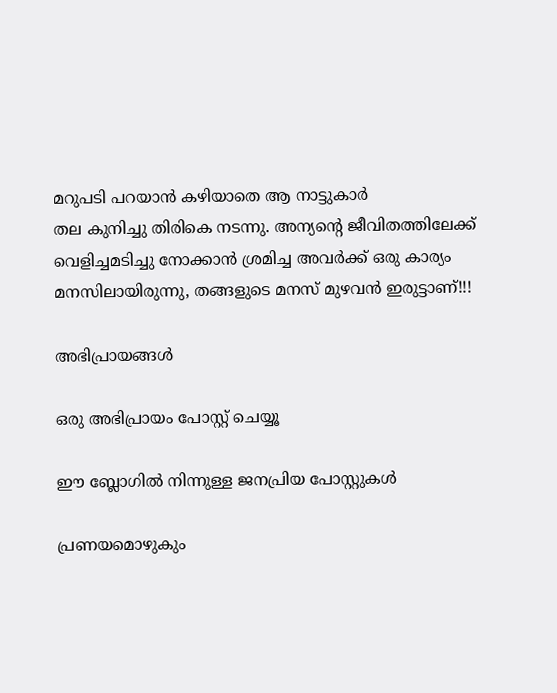മറുപടി പറയാൻ കഴിയാതെ ആ നാട്ടുകാർ
തല കുനിച്ചു തിരികെ നടന്നു. അന്യന്റെ ജീവിതത്തിലേക്ക് വെളിച്ചമടിച്ചു നോക്കാൻ ശ്രമിച്ച അവർക്ക് ഒരു കാര്യം മനസിലായിരുന്നു, തങ്ങളുടെ മനസ് മുഴവൻ ഇരുട്ടാണ്!!!

അഭിപ്രായങ്ങള്‍

ഒരു അഭിപ്രായം പോസ്റ്റ് ചെയ്യൂ

ഈ ബ്ലോഗിൽ നിന്നുള്ള ജനപ്രിയ പോസ്റ്റുകള്‍‌

പ്രണയമൊഴുകും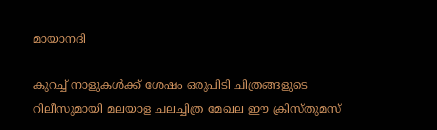മായാനദി

കുറച്ച് നാളുകള്‍ക്ക് ശേഷം ഒരുപിടി ചിത്രങ്ങളുടെ റിലീസുമായി മലയാള ചലച്ചിത്ര മേഖല ഈ ക്രിസ്തുമസ്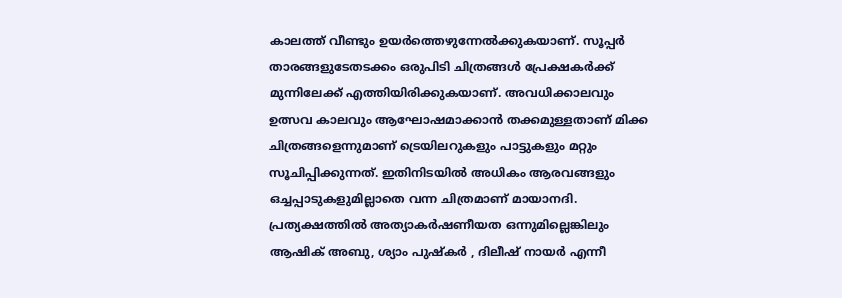കാലത്ത് വീണ്ടും ഉയർത്തെഴുന്നേൽക്കുകയാണ്. സൂപ്പര്‍ താരങ്ങളുടേതടക്കം ഒരുപിടി ചിത്രങ്ങൾ പ്രേക്ഷകര്‍ക്ക് മുന്നിലേക്ക് എത്തിയിരിക്കുകയാണ്. അവധിക്കാലവും ഉത്സവ കാലവും ആഘോഷമാക്കാന്‍ തക്കമുള്ളതാണ് മിക്ക ചിത്രങ്ങളെന്നുമാണ് ട്രെയിലറുകളും പാട്ടുകളും മറ്റും സൂചിപ്പിക്കുന്നത്. ഇതിനിടയില്‍ അധികം ആരവങ്ങളും ഒച്ചപ്പാടുകളുമില്ലാതെ വന്ന ചിത്രമാണ് മായാനദി. പ്രത്യക്ഷത്തില്‍ അത്യാകര്‍ഷണീയത ഒന്നുമില്ലെങ്കിലും ആഷിക് അബു, ശ്യാം പുഷ്കര്‍ , ദിലീഷ് നായര്‍ എന്നീ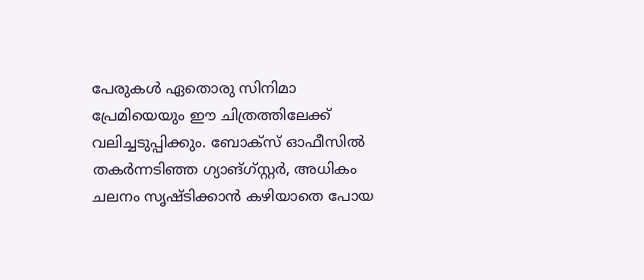പേരുകള്‍ ഏതൊരു സിനിമാ പ്രേമിയെയും ഈ ചിത്രത്തിലേക്ക് വലിച്ചടുപ്പിക്കും. ബോക്സ് ഓഫീസില്‍ തകര്‍ന്നടിഞ്ഞ ഗ്യാങ്ഗ്സ്റ്റര്‍, അധികം ചലനം സൃഷ്ടിക്കാന്‍ കഴിയാതെ പോയ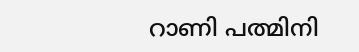റാണി പത്മിനി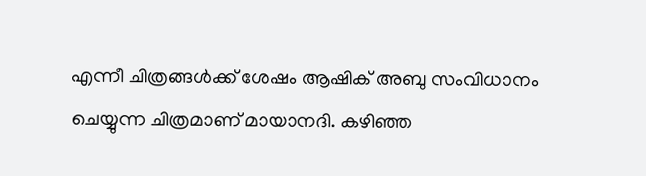എന്നീ ചിത്രങ്ങള്‍ക്ക് ശേഷം ആഷിക് അബു സംവിധാനം ചെയ്യുന്ന ചിത്രമാണ് മായാനദി. കഴിഞ്ഞ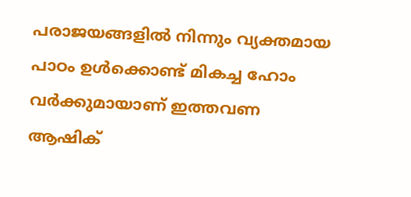പരാജയങ്ങളില്‍ നിന്നും വ്യക്തമായ പാഠം ഉള്‍ക്കൊണ്ട് മികച്ച ഹോം വര്‍ക്കുമായാണ് ഇത്തവണ ആഷിക്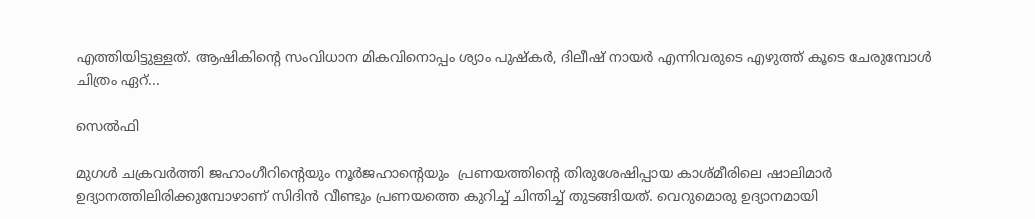എത്തിയിട്ടുള്ളത്. ആഷികിന്റെ സംവിധാന മികവിനൊപ്പം ശ്യാം പുഷ്കര്‍, ദിലീഷ് നായര്‍ എന്നിവരുടെ എഴുത്ത് കൂടെ ചേരുമ്പോള്‍ ചിത്രം ഏറ്...

സെൽഫി

മുഗള്‍ ചക്രവര്‍ത്തി ജഹാംഗീറിന്റെയും നൂർജഹാന്റെയും  പ്രണയത്തിന്റെ തിരുശേഷിപ്പായ കാശ്മീരിലെ ഷാലിമാര്‍ ഉദ്യാനത്തിലിരിക്കുമ്പോഴാണ്‌ സിദിന്‍ വീണ്ടും പ്രണയത്തെ കുറിച്ച് ചിന്തിച്ച് തുടങ്ങിയത്. വെറുമൊരു ഉദ്യാനമായി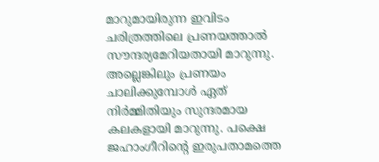മാറുമായിരുന്ന ഇവിടം ചരിത്രത്തിലെ പ്രണയത്താല്‍ സൗന്ദര്യമേറിയതായി മാറുന്നു. അല്ലെങ്കിലും പ്രണയം ചാലിക്കുമ്പോള്‍ ഏത് നിര്‍മ്മിതിയും സുന്ദരമായ കലകളായി മാറുന്നു. പക്ഷെ ജഹാംഗീറിന്റെ ഇരുപതാമത്തെ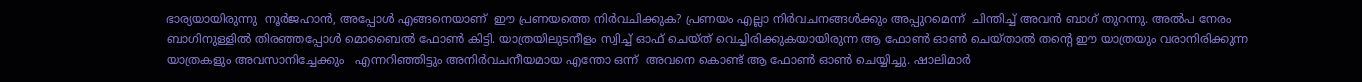ഭാര്യയായിരുന്നു  നൂര്‍ജഹാന്‍, അപ്പോള്‍ എങ്ങനെയാണ്  ഈ പ്രണയത്തെ നിര്‍വചിക്കുക? പ്രണയം എല്ലാ നിര്‍വചനങ്ങള്‍ക്കും അപ്പുറമെന്ന്  ചിന്തിച്ച് അവന്‍ ബാഗ്‌ തുറന്നു. അല്‍പ നേരം ബാഗിനുള്ളില്‍ തിരഞ്ഞപ്പോള്‍ മൊബൈല്‍ ഫോണ്‍ കിട്ടി. യാത്രയിലുടനീളം സ്വിച്ച് ഓഫ്‌ ചെയ്ത് വെച്ചിരിക്കുകയായിരുന്ന ആ ഫോണ്‍ ഓണ്‍ ചെയ്താല്‍ തന്റെ ഈ യാത്രയും വരാനിരിക്കുന്ന യാത്രകളും അവസാനിച്ചേക്കും   എന്നറിഞ്ഞിട്ടും അനിര്‍വചനീയമായ എന്തോ ഒന്ന്  അവനെ കൊണ്ട് ആ ഫോണ്‍ ഓണ്‍ ചെയ്യിച്ചു. ഷാലിമാര്‍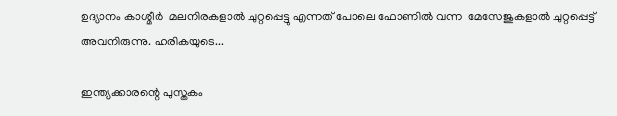ഉദ്യാനം കാശ്മീർ  മലനിരകളാല്‍ ചുറ്റപ്പെട്ടു എന്നത് പോലെ ഫോണില്‍ വന്ന  മേസേജുകളാല്‍ ചുറ്റപ്പെട്ട് അവനിരുന്നു. ഹരികയുടെ...

ഇന്ത്യക്കാരന്റെ പുസ്തകം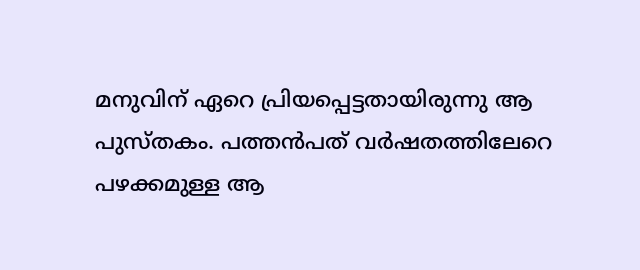മനുവിന് ഏറെ പ്രിയപ്പെട്ടതായിരുന്നു ആ പുസ്തകം. പത്തൻപത് വർഷതത്തിലേറെ പഴക്കമുള്ള ആ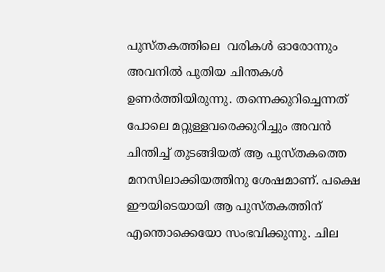പുസ്തകത്തിലെ  വരികൾ ഓരോന്നും അവനിൽ പുതിയ ചിന്തകൾ ഉണർത്തിയിരുന്നു. തന്നെക്കുറിച്ചെന്നത് പോലെ മറ്റുള്ളവരെക്കുറിച്ചും അവൻ ചിന്തിച്ച് തുടങ്ങിയത് ആ പുസ്തകത്തെ മനസിലാക്കിയത്തിനു ശേഷമാണ്. പക്ഷെ ഈയിടെയായി ആ പുസ്തകത്തിന് എന്തൊക്കെയോ സംഭവിക്കുന്നു. ചില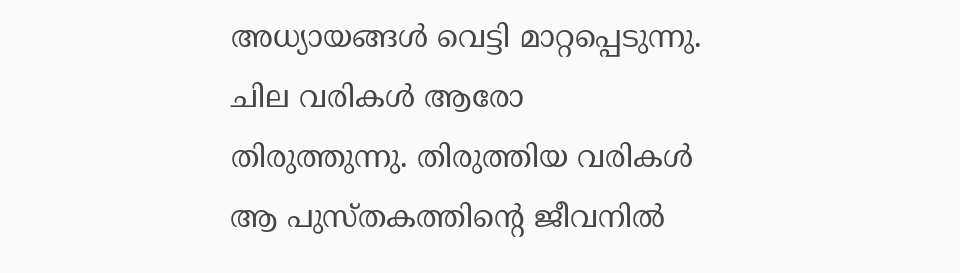അധ്യായങ്ങൾ വെട്ടി മാറ്റപ്പെടുന്നു. ചില വരികൾ ആരോ തിരുത്തുന്നു. തിരുത്തിയ വരികൾ ആ പുസ്തകത്തിന്റെ ജീവനിൽ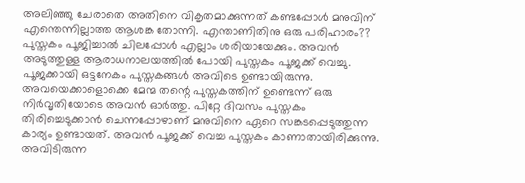അലിഞ്ഞു ചേരാതെ അതിനെ വികൃതമാക്കുന്നത് കണ്ടപ്പോൾ മനുവിന് എന്തെന്നില്ലാത്ത ആശങ്ക തോന്നി. എന്താണിതിനു ഒരു പരിഹാരം?? പുസ്തകം പൂജിച്ചാൽ ചിലപ്പോൾ എല്ലാം ശരിയായേക്കും. അവൻ അടുത്തുള്ള ആരാധനാലയത്തിൽ പോയി പുസ്തകം പൂജക്ക് വെച്ചു. പൂജക്കായി ഒട്ടനേകം പുസ്തകങ്ങൾ അവിടെ ഉണ്ടായിരുന്നു. അവയെക്കാളൊക്കെ മേന്മ തന്റെ പുസ്തകത്തിന് ഉണ്ടെന്ന് ഒരു നിർവൃതിയോടെ അവൻ ഓർത്തു. പിറ്റേ ദിവസം പുസ്തകം തിരിച്ചെടുക്കാൻ ചെന്നപ്പോഴാണ് മനുവിനെ ഏറെ സങ്കടപ്പെടുത്തുന്ന കാര്യം ഉണ്ടായത്. അവൻ പൂജക്ക് വെച്ച പുസ്തകം കാണാതായിരിക്കുന്നു. അവിടിരുന്ന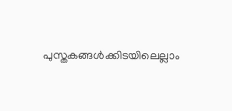പുസ്തകങ്ങൾക്കിടയിലെല്ലാം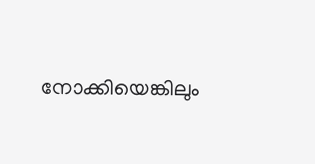നോക്കിയെങ്കിലും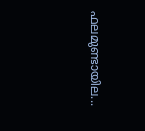ഫലമുണ്ടായില...